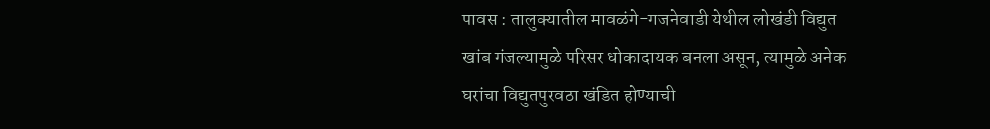पावस : तालुक्यातील मावळंगे-गजनेवाडी येथील लोखंडी विद्युत खांब गंजल्यामुळे परिसर धोकादायक बनला असून, त्यामुळे अनेक घरांचा विद्युतपुरवठा खंडित होण्याची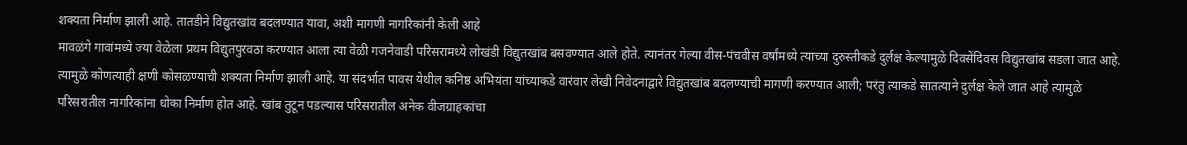शक्यता निर्माण झाली आहे. तातडीने विद्युतखांव बदलण्यात यावा, अशी मागणी नागरिकांनी केली आहे
मावळंगे गावांमध्ये ज्या वेळेला प्रथम विद्युतपुरवठा करण्यात आला त्या वेळी गजनेवाडी परिसरामध्ये लोखंडी विद्युतखांब बसवण्यात आले होते. त्यानंतर गेल्या वीस-पंचवीस वर्षांमध्ये त्याच्या दुरुस्तीकडे दुर्लक्ष केल्यामुळे दिवसेंदिवस विद्युतखांब सडला जात आहे. त्यामुळे कोणत्याही क्षणी कोसळण्याची शक्यता निर्माण झाली आहे. या संदर्भात पावस येथील कनिष्ठ अभियंता यांच्याकडे वारंवार लेखी निवेदनाद्वारे विद्युतखांब बदलण्याची मागणी करण्यात आली; परंतु त्याकडे सातत्याने दुर्लक्ष केले जात आहे त्यामुळे परिसरातील नागरिकांना धोका निर्माण होत आहे. खांब तुटून पडल्यास परिसरातील अनेक वीजग्राहकांचा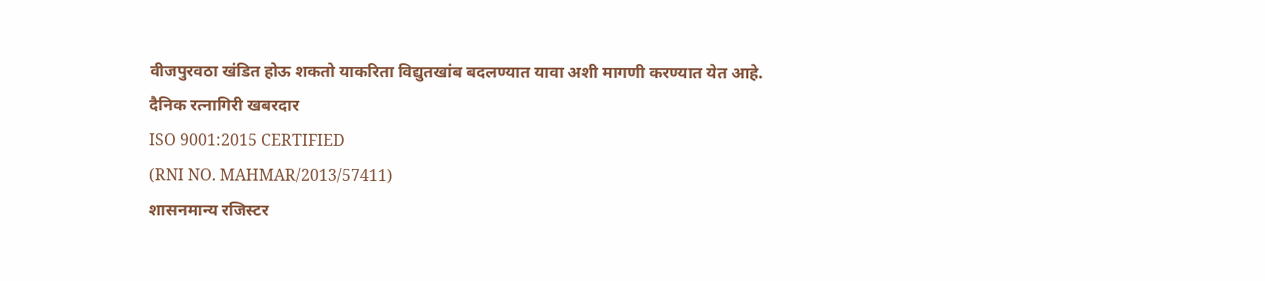वीजपुरवठा खंडित होऊ शकतो याकरिता विद्युतखांब बदलण्यात यावा अशी मागणी करण्यात येत आहे.
दैनिक रत्नागिरी खबरदार
ISO 9001:2015 CERTIFIED
(RNI NO. MAHMAR/2013/57411)
शासनमान्य रजिस्टर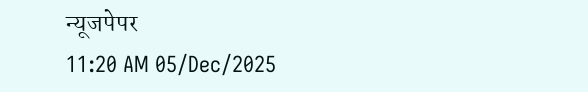न्यूजपेपर
11:20 AM 05/Dec/2025